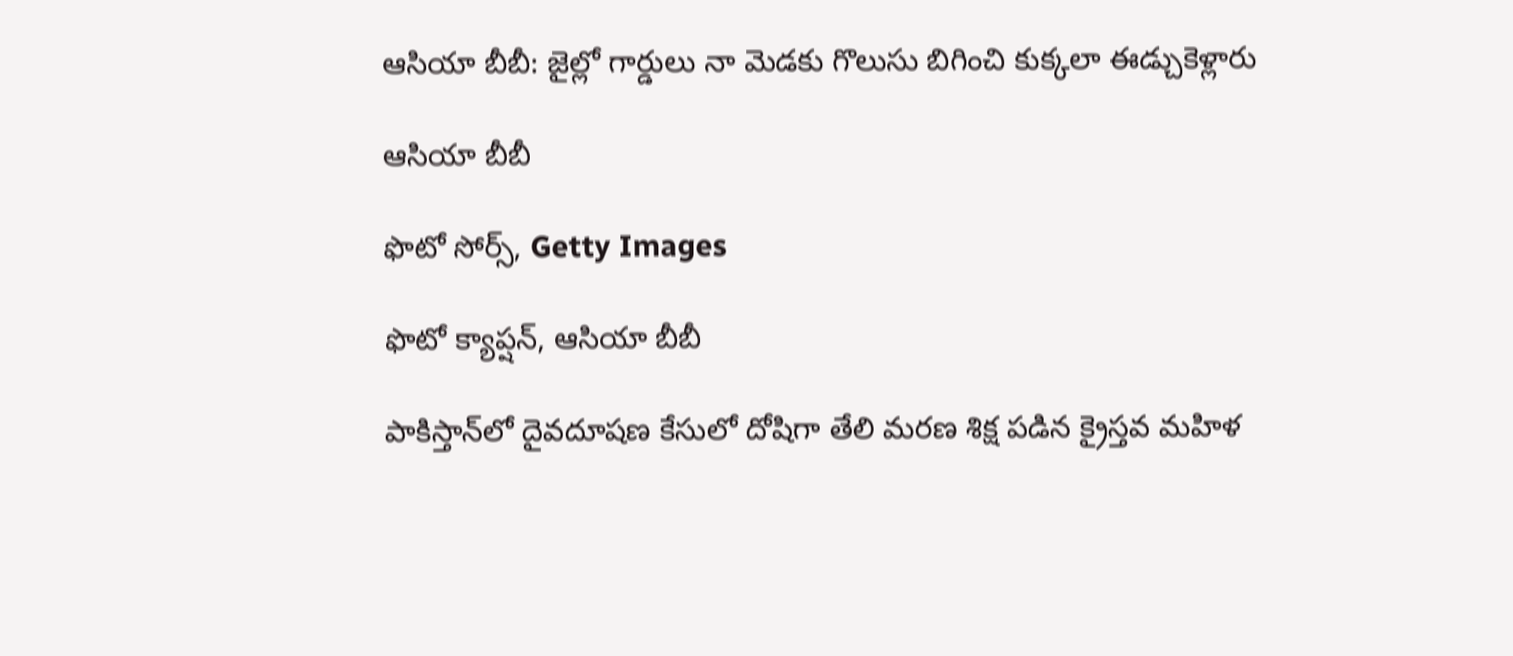ఆసియా బీబీ: జైల్లో గార్డులు నా మెడకు గొలుసు బిగించి కుక్కలా ఈడ్చుకెళ్లారు

ఆసియా బీబీ

ఫొటో సోర్స్, Getty Images

ఫొటో క్యాప్షన్, ఆసియా బీబీ

పాకిస్తాన్‌లో దైవదూషణ కేసులో దోషిగా తేలి మరణ శిక్ష పడిన క్రైస్తవ మహిళ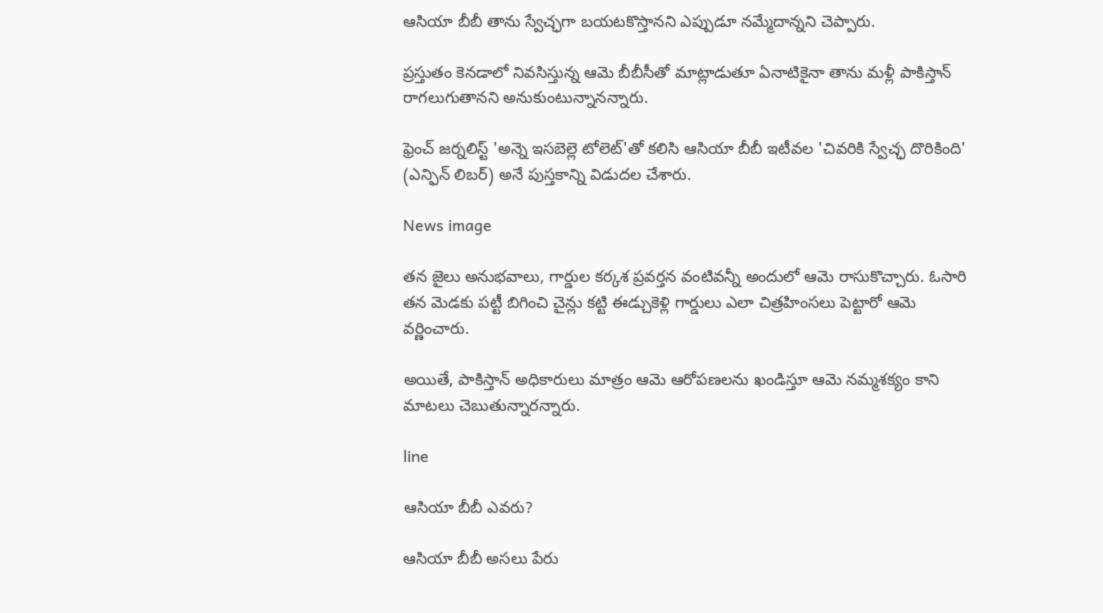ఆసియా బీబీ తాను స్వేచ్ఛగా బయటకొస్తానని ఎప్పుడూ నమ్మేదాన్నని చెప్పారు.

ప్రస్తుతం కెనడాలో నివసిస్తున్న ఆమె బీబీసీతో మాట్లాడుతూ ఏనాటికైనా తాను మళ్లీ పాకిస్తాన్ రాగలుగుతానని అనుకుంటున్నానన్నారు.

ఫ్రెంచ్ జర్నలిస్ట్ 'అన్నె ఇసబెల్లె టోలెట్'తో కలిసి ఆసియా బీబీ ఇటీవల 'చివరికి స్వేచ్ఛ దొరికింది' (ఎన్ఫిన్ లిబర్) అనే పుస్తకాన్ని విడుదల చేశారు.

News image

తన జైలు అనుభవాలు, గార్డుల కర్కశ ప్రవర్తన వంటివన్నీ అందులో ఆమె రాసుకొచ్చారు. ఓసారి తన మెడకు పట్టీ బిగించి చైన్లు కట్టి ఈడ్చుకెళ్లి గార్డులు ఎలా చిత్రహింసలు పెట్టారో ఆమె వర్ణించారు.

అయితే, పాకిస్తాన్ అధికారులు మాత్రం ఆమె ఆరోపణలను ఖండిస్తూ ఆమె నమ్మశక్యం కాని మాటలు చెబుతున్నారన్నారు.

line

ఆసియా బీబీ ఎవరు?

ఆసియా బీబీ అసలు పేరు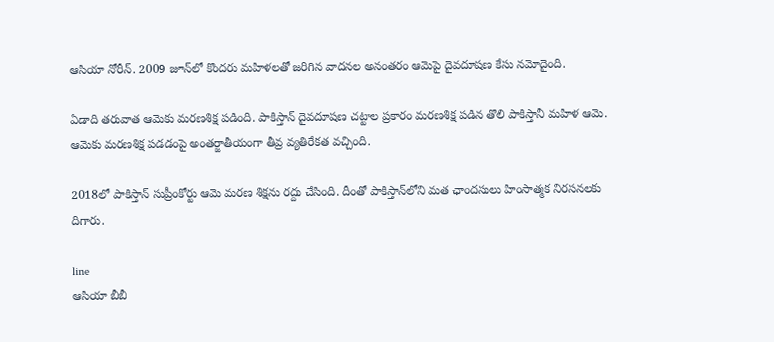ఆసియా నోరీన్. 2009 జూన్‌లో కొందరు మహిళలతో జరిగిన వాదనల అనంతరం ఆమెపై దైవదూషణ కేసు నమోదైంది.

ఏడాది తరువాత ఆమెకు మరణశిక్ష పడింది. పాకిస్తాన్ దైవదూషణ చట్టాల ప్రకారం మరణశిక్ష పడిన తొలి పాకిస్తానీ మహిళ ఆమె. ఆమెకు మరణశిక్ష పడడంపై అంతర్జాతీయంగా తీవ్ర వ్యతిరేకత వచ్చింది.

2018లో పాకిస్తాన్ సుప్రీంకోర్టు ఆమె మరణ శిక్షను రద్దు చేసింది. దీంతో పాకిస్తాన్‌లోని మత ఛాందసులు హింసాత్మక నిరసనలకు దిగారు.

line
ఆసియా బీబీ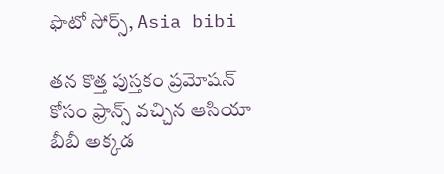ఫొటో సోర్స్, Asia bibi

తన కొత్త పుస్తకం ప్రమోషన్ కోసం ఫ్రాన్స్ వచ్చిన ఆసియా బీబీ అక్కడ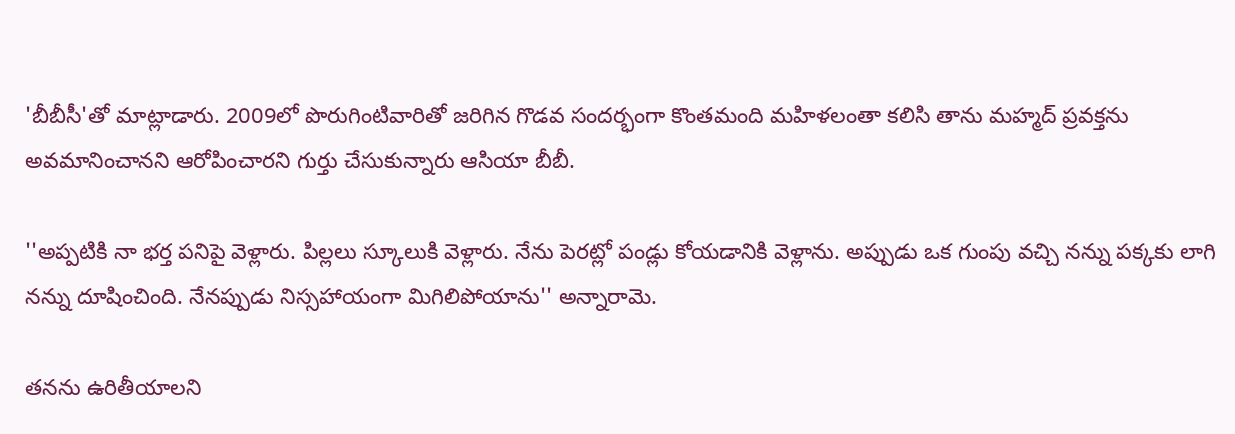'బీబీసీ'తో మాట్లాడారు. 2009లో పొరుగింటివారితో జరిగిన గొడవ సందర్భంగా కొంతమంది మహిళలంతా కలిసి తాను మహ్మద్ ప్రవక్తను అవమానించానని ఆరోపించారని గుర్తు చేసుకున్నారు ఆసియా బీబీ.

''అప్పటికి నా భర్త పనిపై వెళ్లారు. పిల్లలు స్కూలుకి వెళ్లారు. నేను పెరట్లో పండ్లు కోయడానికి వెళ్లాను. అప్పుడు ఒక గుంపు వచ్చి నన్ను పక్కకు లాగి నన్ను దూషించింది. నేనప్పుడు నిస్సహాయంగా మిగిలిపోయాను'' అన్నారామె.

తనను ఉరితీయాలని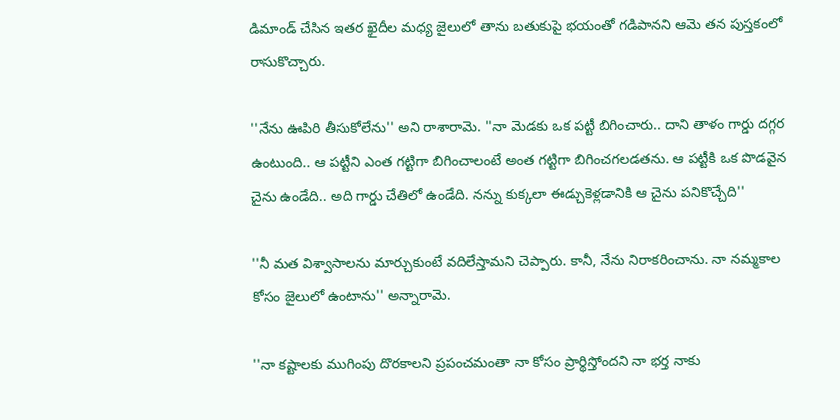డిమాండ్ చేసిన ఇతర ఖైదీల మధ్య జైలులో తాను బతుకుపై భయంతో గడిపానని ఆమె తన పుస్తకంలో రాసుకొచ్చారు.

''నేను ఊపిరి తీసుకోలేను'' అని రాశారామె. ''నా మెడకు ఒక పట్టీ బిగించారు.. దాని తాళం గార్డు దగ్గర ఉంటుంది.. ఆ పట్టీని ఎంత గట్టిగా బిగించాలంటే అంత గట్టిగా బిగించగలడతను. ఆ పట్టీకి ఒక పొడవైన చైను ఉండేది.. అది గార్డు చేతిలో ఉండేది. నన్ను కుక్కలా ఈడ్చుకెళ్లడానికి ఆ చైను పనికొచ్చేది''

''నీ మత విశ్వాసాలను మార్చుకుంటే వదిలేస్తామని చెప్పారు. కానీ, నేను నిరాకరించాను. నా నమ్మకాల కోసం జైలులో ఉంటాను'' అన్నారామె.

''నా కష్టాలకు ముగింపు దొరకాలని ప్రపంచమంతా నా కోసం ప్రార్థిస్తోందని నా భర్త నాకు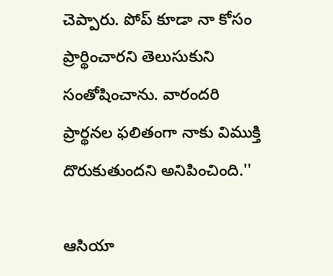చెప్పారు. పోప్ కూడా నా కోసం ప్రార్థించారని తెలుసుకుని సంతోషించాను. వారందరి ప్రార్థనల ఫలితంగా నాకు విముక్తి దొరుకుతుందని అనిపించింది.''

ఆసియా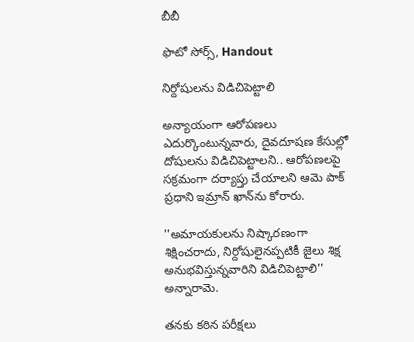బీబీ

ఫొటో సోర్స్, Handout

నిర్దోషులను విడిచిపెట్టాలి

అన్యాయంగా ఆరోపణలు ఎదుర్కొంటున్నవారు, దైవదూషణ కేసుల్లో దోషులను విడిచిపెట్టాలని.. ఆరోపణలపై సక్రమంగా దర్యాప్తు చేయాలని ఆమె పాక్ ప్రధాని ఇమ్రాన్ ఖాన్‌ను కోరారు.

''అమాయకులను నిష్కారణంగా శిక్షించరాదు, నిర్దోషులైనప్పటికీ జైలు శిక్ష అనుభవిస్తున్నవారిని విడిచిపెట్టాలి'' అన్నారామె.

తనకు కఠిన పరీక్షలు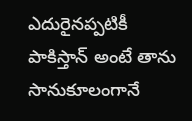ఎదురైనప్పటికీ పాకిస్తాన్ అంటే తాను సానుకూలంగానే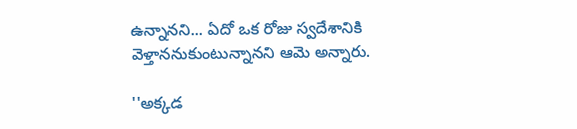ఉన్నానని... ఏదో ఒక రోజు స్వదేశానికి వెళ్తాననుకుంటున్నానని ఆమె అన్నారు.

''అక్కడ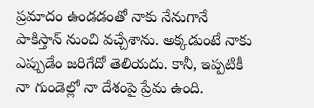ప్రమాదం ఉండడంతో నాకు నేనుగానే పాకిస్తాన్ నుంచి వచ్చేశాను. అక్కడుంటే నాకు ఎప్పుడేం జరిగేదో తెలియదు. కానీ, ఇప్పటికీ నా గుండెల్లో నా దేశంపై ప్రేమ ఉంది.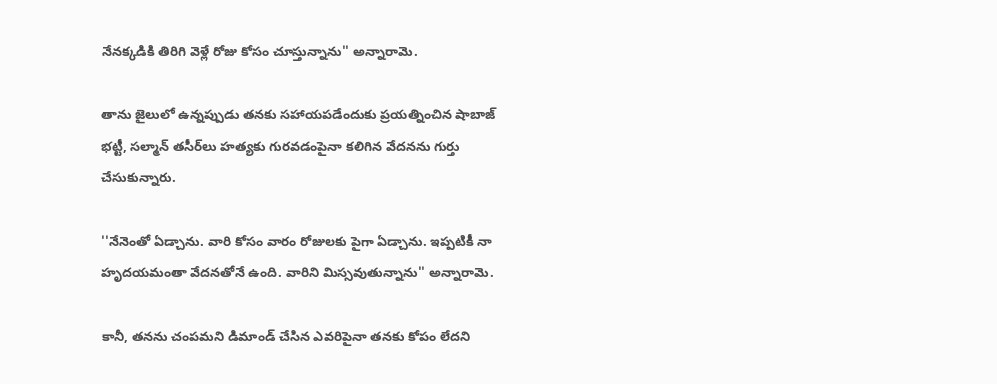నేనక్కడికి తిరిగి వెళ్లే రోజు కోసం చూస్తున్నాను'' అన్నారామె.

తాను జైలులో ఉన్నప్పుడు తనకు సహాయపడేందుకు ప్రయత్నించిన షాబాజ్ భట్టీ, సల్మాన్ తసీర్‌లు హత్యకు గురవడంపైనా కలిగిన వేదనను గుర్తు చేసుకున్నారు.

''నేనెంతో ఏడ్చాను. వారి కోసం వారం రోజులకు పైగా ఏడ్చాను. ఇప్పటికీ నా హృదయమంతా వేదనతోనే ఉంది. వారిని మిస్సవుతున్నాను'' అన్నారామె.

కానీ, తనను చంపమని డిమాండ్ చేసిన ఎవరిపైనా తనకు కోపం లేదని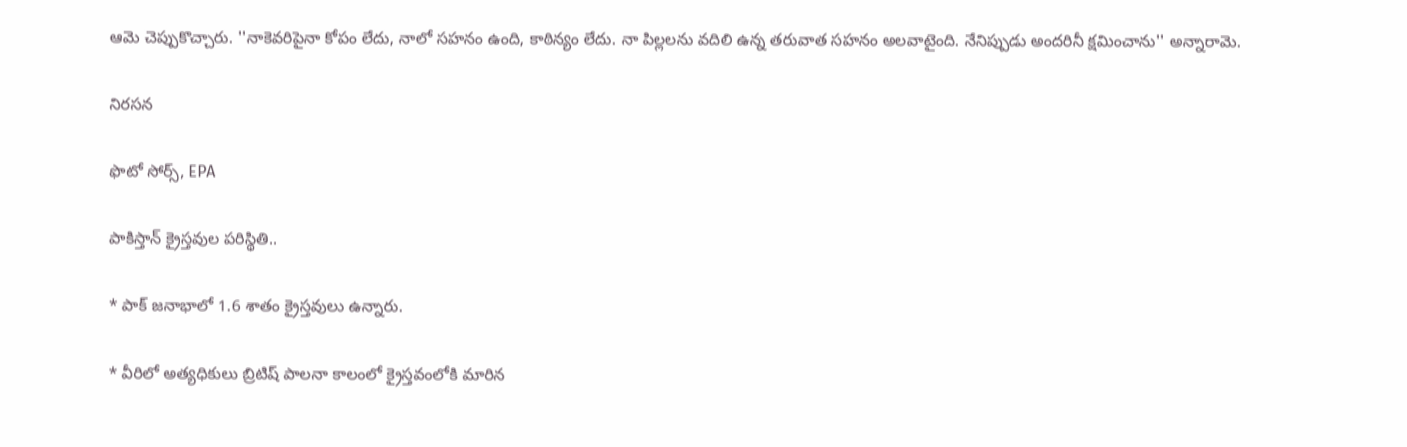ఆమె చెప్పుకొచ్చారు. ''నాకెవరిపైనా కోపం లేదు, నాలో సహనం ఉంది, కాఠిన్యం లేదు. నా పిల్లలను వదిలి ఉన్న తరువాత సహనం అలవాటైంది. నేనిప్పుడు అందరినీ క్షమించాను'' అన్నారామె.

నిరసన

ఫొటో సోర్స్, EPA

పాకిస్తాన్ క్రైస్తవుల పరిస్థితి..

* పాక్ జనాభాలో 1.6 శాతం క్రైస్తవులు ఉన్నారు.

* వీరిలో అత్యధికులు బ్రిటిష్ పాలనా కాలంలో క్రైస్తవంలోకి మారిన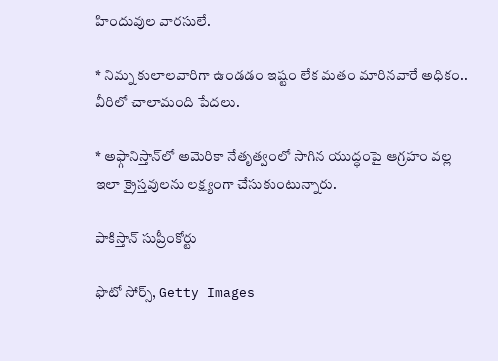హిందువుల వారసులే.

* నిమ్న కులాలవారిగా ఉండడం ఇష్టం లేక మతం మారినవారే అధికం.. వీరిలో చాలామంది పేదలు.

* అఫ్గానిస్తాన్‌లో అమెరికా నేతృత్వంలో సాగిన యుద్ధంపై ఆగ్రహం వల్ల ఇలా క్రైస్తవులను లక్ష్యంగా చేసుకుంటున్నారు.

పాకిస్తాన్ సుప్రీంకోర్టు

ఫొటో సోర్స్, Getty Images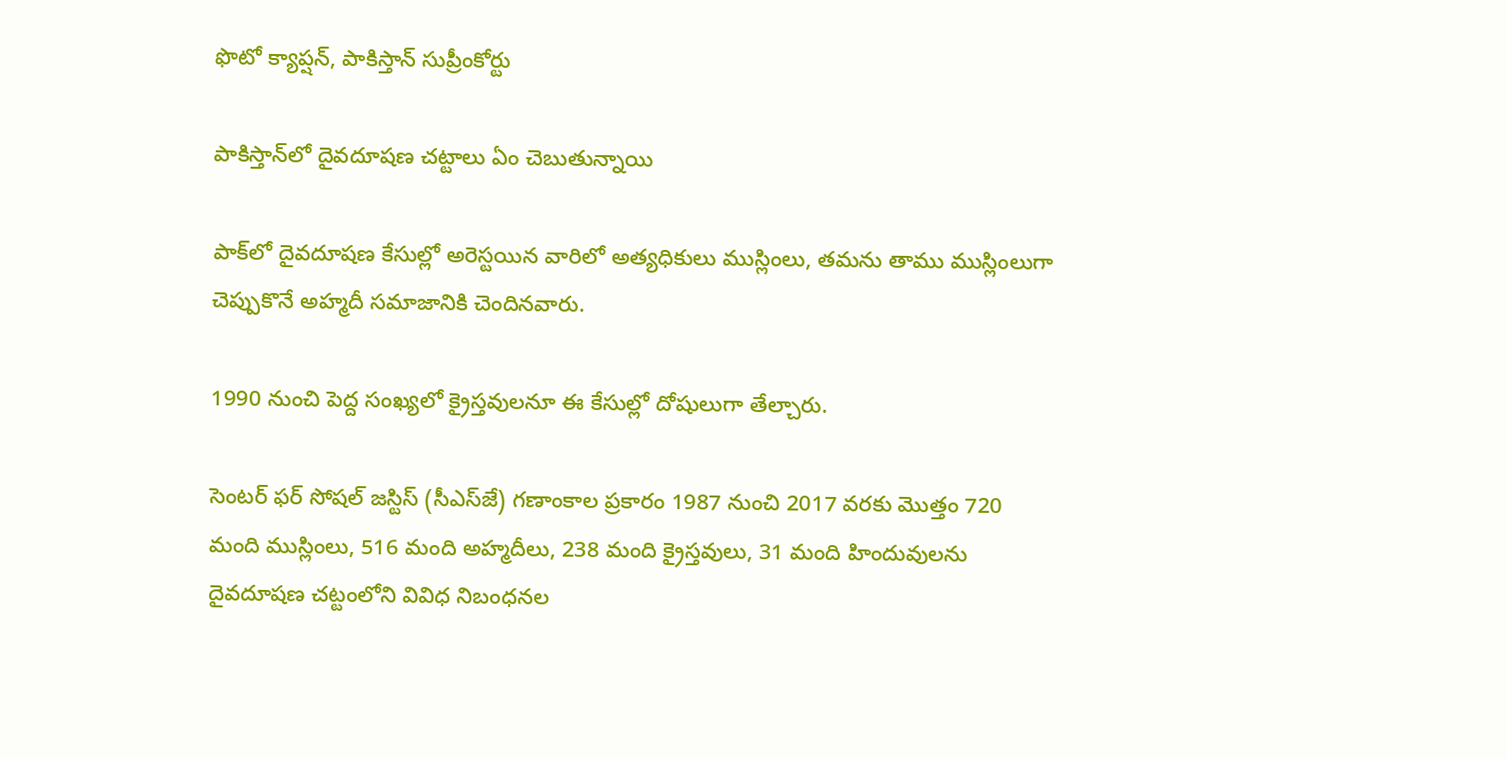ఫొటో క్యాప్షన్, పాకిస్తాన్ సుప్రీంకోర్టు

పాకిస్తాన్‌లో దైవదూషణ చట్టాలు ఏం చెబుతున్నాయి

పాక్‌లో దైవదూషణ కేసుల్లో అరెస్టయిన వారిలో అత్యధికులు ముస్లింలు, తమను తాము ముస్లింలుగా చెప్పుకొనే అహ్మదీ సమాజానికి చెందినవారు.

1990 నుంచి పెద్ద సంఖ్యలో క్రైస్తవులనూ ఈ కేసుల్లో దోషులుగా తేల్చారు.

సెంటర్‌ ఫర్‌ సోషల్‌ జస్టిస్‌ (సీఎస్‌‌జే) గణాంకాల ప్రకారం 1987 నుంచి 2017 వరకు మొత్తం 720 మంది ముస్లింలు, 516 మంది అహ్మదీలు, 238 మంది క్రైస్తవులు, 31 మంది హిందువులను దైవదూషణ చట్టంలోని వివిధ నిబంధనల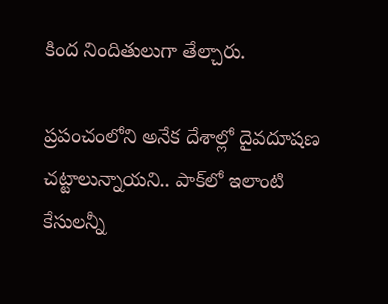కింద నిందితులుగా తేల్చారు.

ప్రపంచంలోని అనేక దేశాల్లో దైవదూషణ చట్టాలున్నాయని.. పాక్‌లో ఇలాంటి కేసులన్నీ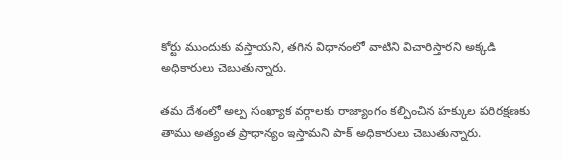కోర్టు ముందుకు వస్తాయని, తగిన విధానంలో వాటిని విచారిస్తారని అక్కడి అధికారులు చెబుతున్నారు.

తమ దేశంలో అల్ప సంఖ్యాక వర్గాలకు రాజ్యాంగం కల్పించిన హక్కుల పరిరక్షణకు తాము అత్యంత ప్రాధాన్యం ఇస్తామని పాక్ అధికారులు చెబుతున్నారు.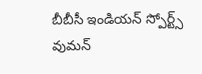బీబీసీ ఇండియన్ స్పోర్ట్స్ వుమన్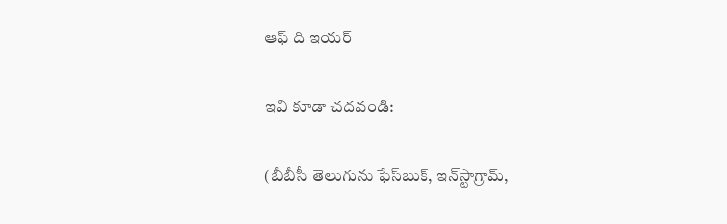ఆఫ్‌ ది ఇయర్

ఇవి కూడా చదవండి:

(బీబీసీ తెలుగును ఫేస్‌బుక్, ఇన్‌స్టాగ్రామ్‌,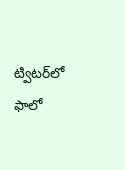ట్విటర్‌లో ఫాలో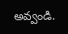అవ్వండి.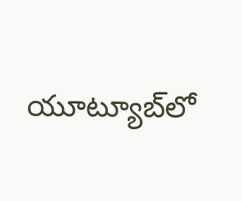యూట్యూబ్‌లో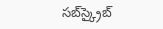సబ్‌స్క్రైబ్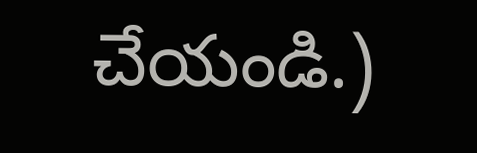చేయండి.)